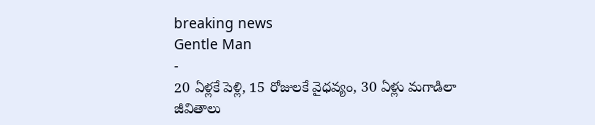breaking news
Gentle Man
-
20 ఏళ్లకే పెళ్లి, 15 రోజులకే వైధవ్యం, 30 ఏళ్లు మగాడిలా
జీవితాలు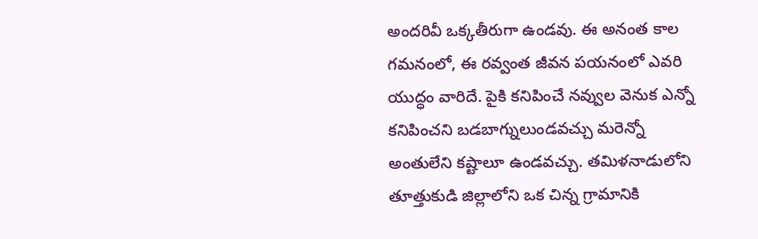అందరివీ ఒక్కతీరుగా ఉండవు. ఈ అనంత కాల గమనంలో, ఈ రవ్వంత జీవన పయనంలో ఎవరి యుద్ధం వారిదే. పైకి కనిపించే నవ్వుల వెనుక ఎన్నో కనిపించని బడబాగ్నులుండవచ్చు మరెన్నో అంతులేని కష్టాలూ ఉండవచ్చు. తమిళనాడులోని తూత్తుకుడి జిల్లాలోని ఒక చిన్న గ్రామానికి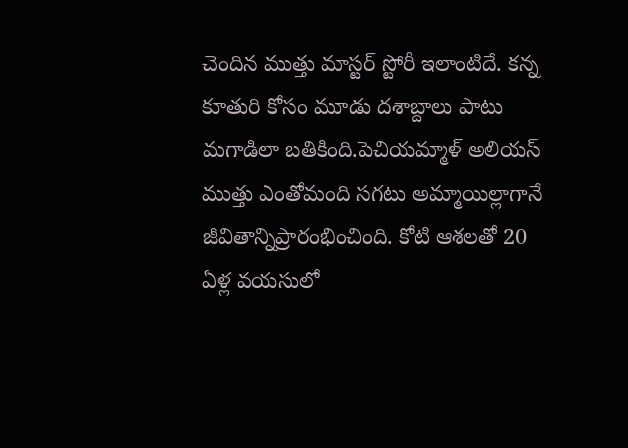చెందిన ముత్తు మాస్టర్ స్టోరీ ఇలాంటిదే. కన్న కూతురి కోసం మూడు దశాబ్దాలు పాటు మగాడిలా బతికింది.పెచియమ్మాళ్ అలియస్ ముత్తు ఎంతోమంది సగటు అమ్మాయిల్లాగానే జీవితాన్నిప్రారంభించింది. కోటి ఆశలతో 20 ఏళ్ల వయసులో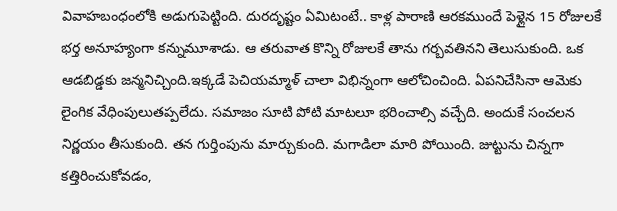వివాహబంధంలోకి అడుగుపెట్టింది. దురదృష్టం ఏమిటంటే.. కాళ్ల పారాణి ఆరకముందే పెళ్లైన 15 రోజులకే భర్త అనూహ్యంగా కన్నుమూశాడు. ఆ తరువాత కొన్ని రోజులకే తాను గర్బవతినని తెలుసుకుంది. ఒక ఆడబిడ్డకు జన్మనిచ్చింది.ఇక్కడే పెచియమ్మాళ్ చాలా విభిన్నంగా ఆలోచించింది. ఏపనిచేసినా ఆమెకు లైంగిక వేధింపులుతప్పలేదు. సమాజం సూటి పోటి మాటలూ భరించాల్సి వచ్చేది. అందుకే సంచలన నిర్ణయం తీసుకుంది. తన గుర్తింపును మార్చుకుంది. మగాడిలా మారి పోయింది. జుట్టును చిన్నగా కత్తిరించుకోవడం,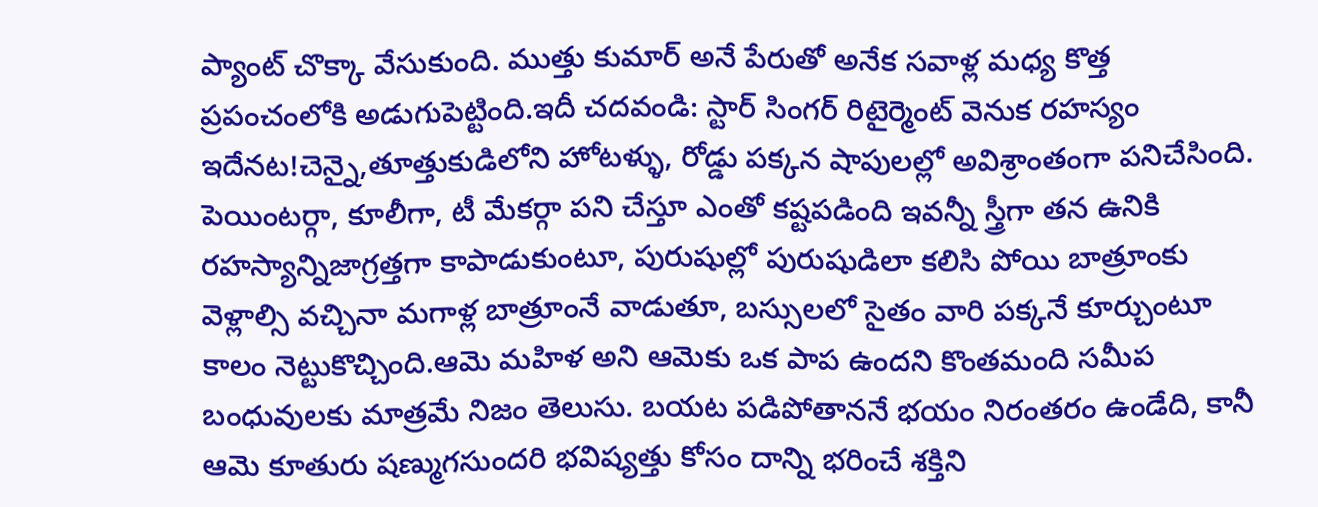ప్యాంట్ చొక్కా వేసుకుంది. ముత్తు కుమార్ అనే పేరుతో అనేక సవాళ్ల మధ్య కొత్త ప్రపంచంలోకి అడుగుపెట్టింది.ఇదీ చదవండి: స్టార్ సింగర్ రిటైర్మెంట్ వెనుక రహస్యం ఇదేనట!చెన్నై,తూత్తుకుడిలోని హోటళ్ళు, రోడ్డు పక్కన షాపులల్లో అవిశ్రాంతంగా పనిచేసింది. పెయింటర్గా, కూలీగా, టీ మేకర్గా పని చేస్తూ ఎంతో కష్టపడింది ఇవన్నీ స్త్రీగా తన ఉనికి రహస్యాన్నిజాగ్రత్తగా కాపాడుకుంటూ, పురుషుల్లో పురుషుడిలా కలిసి పోయి బాత్రూంకు వెళ్లాల్సి వచ్చినా మగాళ్ల బాత్రూంనే వాడుతూ, బస్సులలో సైతం వారి పక్కనే కూర్చుంటూ కాలం నెట్టుకొచ్చింది.ఆమె మహిళ అని ఆమెకు ఒక పాప ఉందని కొంతమంది సమీప బంధువులకు మాత్రమే నిజం తెలుసు. బయట పడిపోతాననే భయం నిరంతరం ఉండేది, కానీ ఆమె కూతురు షణ్ముగసుందరి భవిష్యత్తు కోసం దాన్ని భరించే శక్తిని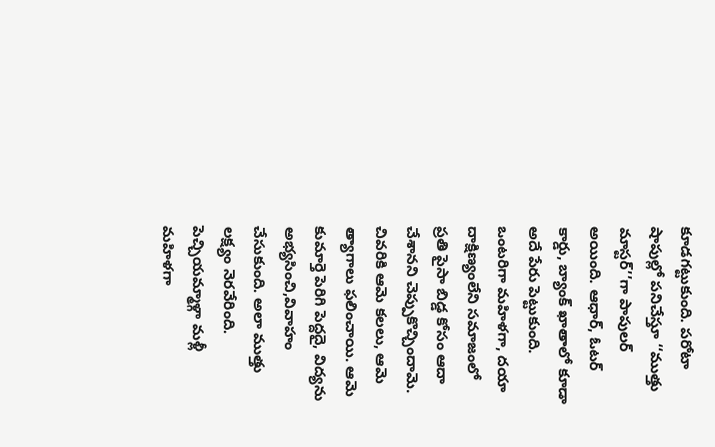కూడగట్టుకుంది. పరోటా షాపుల్లో పనిచేస్తూ ‘‘ముత్తు మాస్టర్’’గా పాపులర్ అయింది. ఆధార్, ఓటర్ కార్డు, బ్యాంక్ ఖాతాలో కూడా అదే పేరు పెట్టుకుంది. ఒంటరిగా మహిళగా, దయా దాక్షిణ్యంలేని సమాజంలో ప్రతి పైసా బిడ్డ కోసం ఆదా చేశానని చెప్పుకొచ్చిందామె. చివరికి ఆమె కలలు, ఆమె త్యాగాలు ఫలించాయి. ఆమె కుమార్తె పెరిగి పెద్దదై, విద్యను అభ్యసించి,వివాహం చేసుకుంది. అలా ముత్తు లక్ష్యం నెరవేరింది. పెచ్చియమ్మాళ్గా మళ్లీ మహిళగా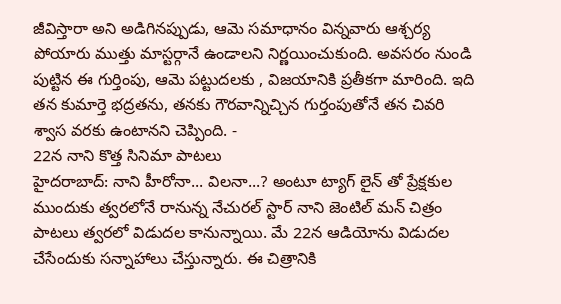జీవిస్తారా అని అడిగినప్పుడు, ఆమె సమాధానం విన్నవారు ఆశ్చర్య పోయారు ముత్తు మాస్టర్గానే ఉండాలని నిర్ణయించుకుంది. అవసరం నుండి పుట్టిన ఈ గుర్తింపు, ఆమె పట్టుదలకు , విజయానికి ప్రతీకగా మారింది. ఇది తన కుమార్తె భద్రతను, తనకు గౌరవాన్నిచ్చిన గుర్తంపుతోనే తన చివరి శ్వాస వరకు ఉంటానని చెప్పింది. -
22న నాని కొత్త సినిమా పాటలు
హైదరాబాద్: నాని హీరోనా... విలనా...? అంటూ ట్యాగ్ లైన్ తో ప్రేక్షకుల ముందుకు త్వరలోనే రానున్న నేచురల్ స్టార్ నాని జెంటిల్ మన్ చిత్రం పాటలు త్వరలో విడుదల కానున్నాయి. మే 22న ఆడియోను విడుదల చేసేందుకు సన్నాహాలు చేస్తున్నారు. ఈ చిత్రానికి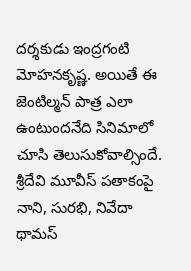దర్శకుడు ఇంద్రగంటి మోహనకృష్ణ. అయితే ఈ జెంటిల్మన్ పాత్ర ఎలా ఉంటుందనేది సినిమాలో చూసి తెలుసుకోవాల్సిందే. శ్రీదేవి మూవీస్ పతాకంపై నాని, సురభి, నివేదా థామస్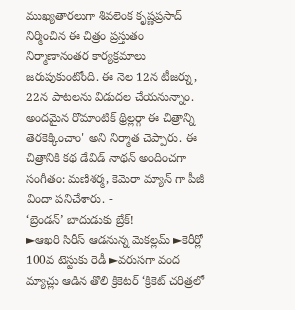ముఖ్యతారలుగా శివలెంక కృష్ణప్రసాద్ నిర్మించిన ఈ చిత్రం ప్రస్తుతం నిర్మాణానంతర కార్యక్రమాలు జరుపుకుంటోంది. ఈ నెల 12న టీజర్ను, 22న పాటలను విడుదల చేయనున్నాం. అందమైన రొమాంటిక్ థ్రిల్లర్గా ఈ చిత్రాన్ని తెరకెక్కించాం' అని నిర్మాత చెప్పారు. ఈ చిత్రానికి కథ డేవిడ్ నాథన్ అందించగా సంగీతం: మణిశర్మ, కెమెరా మ్యాన్ గా పీజీ విందా పనిచేశారు. -
‘బ్రెండన్’ బాదుడుకు బ్రేక్!
►ఆఖరి సిరీస్ ఆడనున్న మెకల్లమ్ ►కెరీర్లో 100వ టెస్టుకు రెడీ ►వరుసగా వంద మ్యాచ్లు ఆడిన తొలి క్రికెటర్ ‘క్రికెట్ చరిత్రలో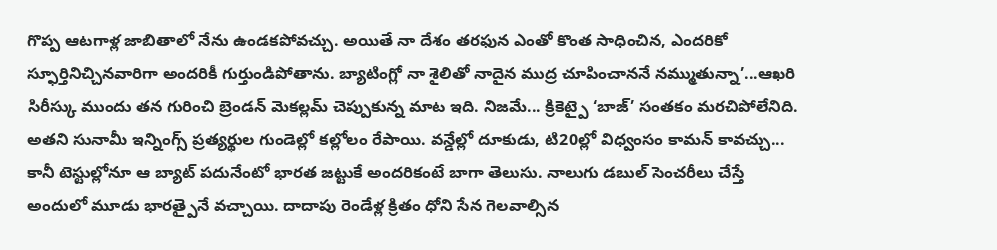గొప్ప ఆటగాళ్ల జాబితాలో నేను ఉండకపోవచ్చు. అయితే నా దేశం తరఫున ఎంతో కొంత సాధించిన, ఎందరికో స్ఫూర్తినిచ్చినవారిగా అందరికీ గుర్తుండిపోతాను. బ్యాటింగ్లో నా శైలితో నాదైన ముద్ర చూపించాననే నమ్ముతున్నా’...ఆఖరి సిరీస్కు ముందు తన గురించి బ్రెండన్ మెకల్లమ్ చెప్పుకున్న మాట ఇది. నిజమే... క్రికెట్పై ‘బాజ్’ సంతకం మరచిపోలేనిది. అతని సునామీ ఇన్నింగ్స్ ప్రత్యర్థుల గుండెల్లో కల్లోలం రేపాయి. వన్డేల్లో దూకుడు, టి20ల్లో విధ్వంసం కామన్ కావచ్చు... కానీ టెస్టుల్లోనూ ఆ బ్యాట్ పదునేంటో భారత జట్టుకే అందరికంటే బాగా తెలుసు. నాలుగు డబుల్ సెంచరీలు చేస్తే అందులో మూడు భారత్పైనే వచ్చాయి. దాదాపు రెండేళ్ల క్రితం ధోని సేన గెలవాల్సిన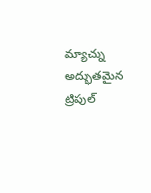మ్యాచ్ను అద్భుతమైన ట్రిపుల్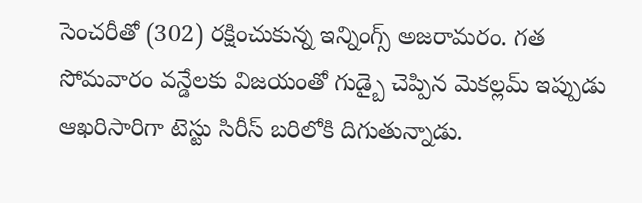సెంచరీతో (302) రక్షించుకున్న ఇన్నింగ్స్ అజరామరం. గత సోమవారం వన్డేలకు విజయంతో గుడ్బై చెప్పిన మెకల్లమ్ ఇప్పుడు ఆఖరిసారిగా టెస్టు సిరీస్ బరిలోకి దిగుతున్నాడు.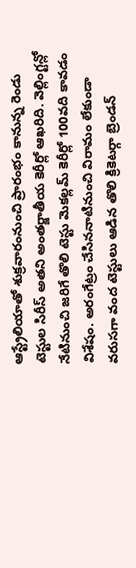ఆస్ట్రేలియాతో శుక్రవారంనుంచి ప్రారంభం కానున్న రెండు టెస్టుల సిరీస్ అతని అంతర్జాతీయ కెరీర్లో ఆఖరిది. వెల్లింగ్టన్లో నేటినుంచి జరిగే తొలి టెస్టు మెకల్లమ్ కెరీర్లో 100వది కావడం విశేషం. అరంగేట్రం చేసిననాటినుంచి విరామం లేకుండా వరుసగా వంద టెస్టులు ఆడిన తొలి క్రికెటర్గా బ్రెండన్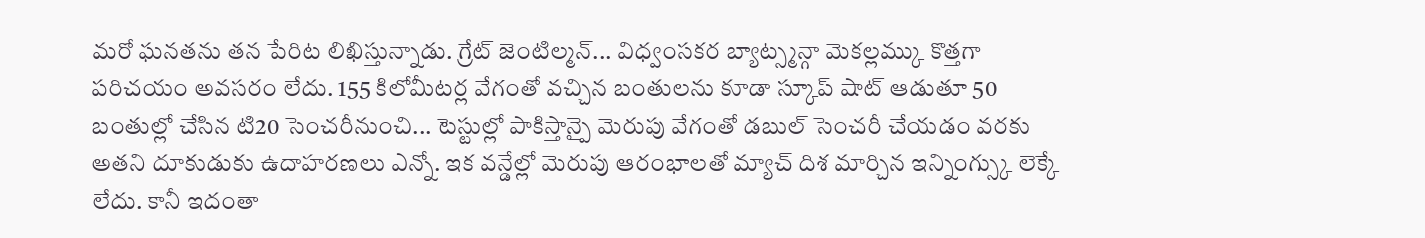మరో ఘనతను తన పేరిట లిఖిస్తున్నాడు. గ్రేట్ జెంటిల్మన్... విధ్వంసకర బ్యాట్స్మన్గా మెకల్లమ్కు కొత్తగా పరిచయం అవసరం లేదు. 155 కిలోమీటర్ల వేగంతో వచ్చిన బంతులను కూడా స్కూప్ షాట్ ఆడుతూ 50 బంతుల్లో చేసిన టి20 సెంచరీనుంచి... టెస్టుల్లో పాకిస్తాన్పై మెరుపు వేగంతో డబుల్ సెంచరీ చేయడం వరకు అతని దూకుడుకు ఉదాహరణలు ఎన్నో. ఇక వన్డేల్లో మెరుపు ఆరంభాలతో మ్యాచ్ దిశ మార్చిన ఇన్నింగ్స్కు లెక్కే లేదు. కానీ ఇదంతా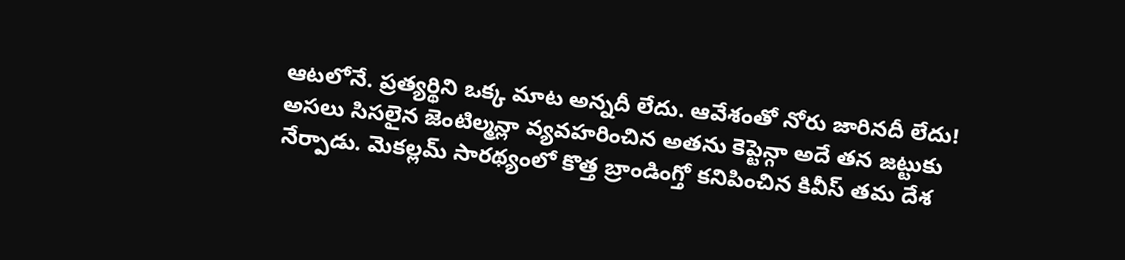ఆటలోనే. ప్రత్యర్థిని ఒక్క మాట అన్నదీ లేదు. ఆవేశంతో నోరు జారినదీ లేదు! అసలు సిసలైన జెంటిల్మన్లా వ్యవహరించిన అతను కెప్టెన్గా అదే తన జట్టుకు నేర్పాడు. మెకల్లమ్ సారథ్యంలో కొత్త బ్రాండింగ్తో కనిపించిన కివీస్ తమ దేశ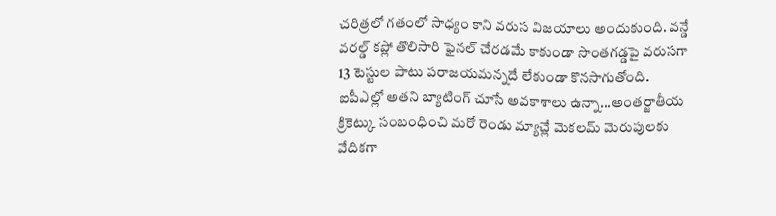చరిత్రలో గతంలో సాధ్యం కాని వరుస విజయాలు అందుకుంది. వన్డే వరల్డ్ కప్లో తొలిసారి ఫైనల్ చేరడమే కాకుండా సొంతగడ్డపై వరుసగా 13 టెస్టుల పాటు పరాజయమన్నదే లేకుండా కొనసాగుతోంది. ఐపీఎల్లో అతని బ్యాటింగ్ చూసే అవకాశాలు ఉన్నా...అంతర్జాతీయ క్రికెట్కు సంబంధించి మరో రెండు మ్యాచ్లే మెకలమ్ మెరుపులకు వేదికగా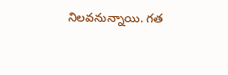నిలవనున్నాయి. గత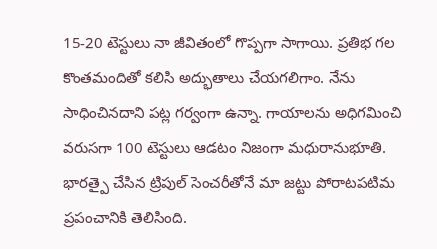15-20 టెస్టులు నా జీవితంలో గొప్పగా సాగాయి. ప్రతిభ గల కొంతమందితో కలిసి అద్భుతాలు చేయగలిగాం. నేను సాధించినదాని పట్ల గర్వంగా ఉన్నా. గాయాలను అధిగమించి వరుసగా 100 టెస్టులు ఆడటం నిజంగా మధురానుభూతి. భారత్పై చేసిన ట్రిపుల్ సెంచరీతోనే మా జట్టు పోరాటపటిమ ప్రపంచానికి తెలిసింది.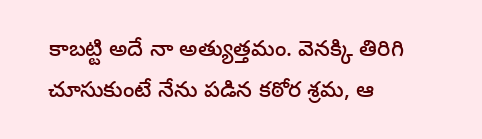కాబట్టి అదే నా అత్యుత్తమం. వెనక్కి తిరిగి చూసుకుంటే నేను పడిన కఠోర శ్రమ, ఆ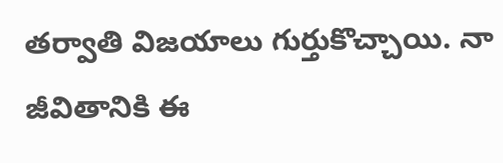తర్వాతి విజయాలు గుర్తుకొచ్చాయి. నా జీవితానికి ఈ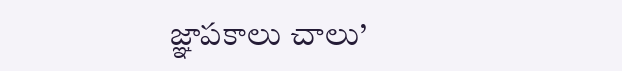జ్ఞాపకాలు చాలు’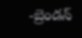-బ్రెండన్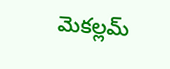మెకల్లమ్